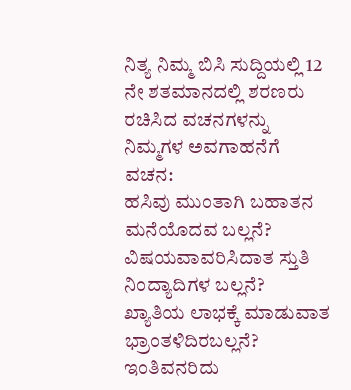ನಿತ್ಯ ನಿಮ್ಮ ಬಿಸಿ ಸುದ್ದಿಯಲ್ಲಿ 12 ನೇ ಶತಮಾನದಲ್ಲಿ ಶರಣರು ರಚಿಸಿದ ವಚನಗಳನ್ನು ನಿಮ್ಮಗಳ ಅವಗಾಹನೆಗೆ
ವಚನ:
ಹಸಿವು ಮುಂತಾಗಿ ಬಹಾತನ ಮನೆಯೊದವ ಬಲ್ಲನೆ?
ವಿಷಯವಾವರಿಸಿದಾತ ಸ್ತುತಿ ನಿಂದ್ಯಾದಿಗಳ ಬಲ್ಲನೆ?
ಖ್ಯಾತಿಯ ಲಾಭಕ್ಕೆ ಮಾಡುವಾತ ಭ್ರಾಂತಳಿದಿರಬಲ್ಲನೆ?
ಇಂತಿವನರಿದು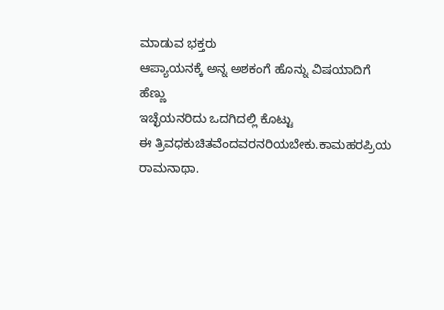ಮಾಡುವ ಭಕ್ತರು
ಆಪ್ಯಾಯನಕ್ಕೆ ಅನ್ನ ಅಶಕಂಗೆ ಹೊನ್ನು ವಿಷಯಾದಿಗೆ ಹೆಣ್ಣು
ಇಚ್ಛೆಯನರಿದು ಒದಗಿದಲ್ಲಿ ಕೊಟ್ಟು
ಈ ತ್ರಿವಧಕುಚಿತವೆಂದವರನರಿಯಬೇಕು.ಕಾಮಹರಪ್ರಿಯ ರಾಮನಾಥಾ.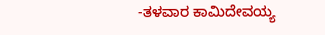-ತಳವಾರ ಕಾಮಿದೇವಯ್ಯ